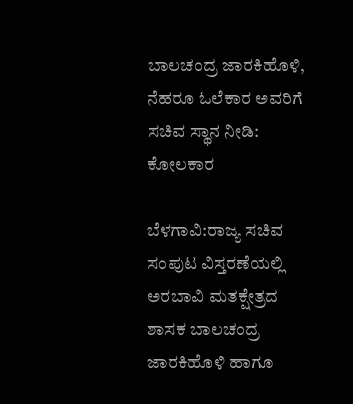ಬಾಲಚಂದ್ರ ಜಾರಕಿಹೊಳಿ, ನೆಹರೂ ಓಲೆಕಾರ ಅವರಿಗೆ ಸಚಿವ ಸ್ಥಾನ ನೀಡಿ: ಕೋಲಕಾರ

ಬೆಳಗಾವಿ:ರಾಜ್ಯ ಸಚಿವ ಸಂಪುಟ‌ ವಿಸ್ತರಣೆಯಲ್ಲಿ ಅರಬಾವಿ ಮತಕ್ಷೇತ್ರದ ಶಾಸಕ ಬಾಲಚಂದ್ರ ಜಾರಕಿಹೊಳಿ ಹಾಗೂ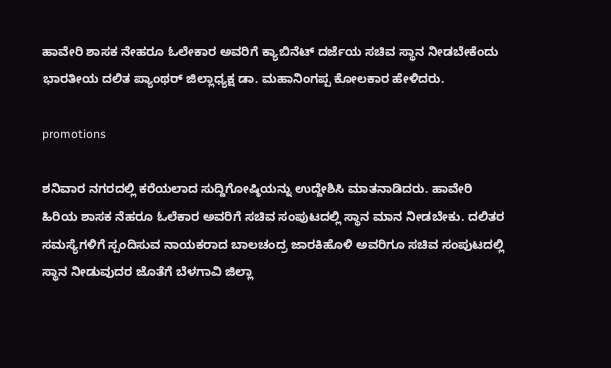ಹಾವೇರಿ‌ ಶಾಸಕ ನೇಹರೂ ಓಲೇಕಾರ ಅವರಿಗೆ ಕ್ಯಾಬಿನೆಟ್ ದರ್ಜೆಯ ಸಚಿವ ಸ್ಥಾನ ನೀಡಬೇಕೆಂದು ಭಾರತೀಯ ದಲಿತ ಪ್ಯಾಂಥರ್ ಜಿಲ್ಲಾಧ್ಯಕ್ಷ ಡಾ. ಮಹಾನಿಂಗಪ್ಪ ಕೋಲಕಾರ ಹೇಳಿದರು.

promotions

ಶನಿವಾರ ನಗರದಲ್ಲಿ ಕರೆಯಲಾದ ಸುದ್ದಿಗೋಷ್ಠಿಯನ್ನು ಉದ್ದೇಶಿಸಿ ಮಾತನಾಡಿದರು. ಹಾವೇರಿ ಹಿರಿಯ ಶಾಸಕ‌ ನೆಹರೂ ಓಲೆಕಾರ ಅವರಿಗೆ ಸಚಿವ ಸಂಪುಟದಲ್ಲಿ ಸ್ಥಾನ ಮಾನ ನೀಡಬೇಕು. ದಲಿತರ ಸಮಸ್ಯೆಗಳಿಗೆ‌ ಸ್ಪಂದಿಸುವ ನಾಯಕರಾದ ಬಾಲಚಂದ್ರ ಜಾರಕಿಹೊಳಿ ಅವರಿಗೂ ಸಚಿವ ಸಂಪುಟದಲ್ಲಿ ಸ್ಥಾನ ನೀಡುವುದರ ಜೊತೆಗೆ ಬೆಳಗಾವಿ ಜಿಲ್ಲಾ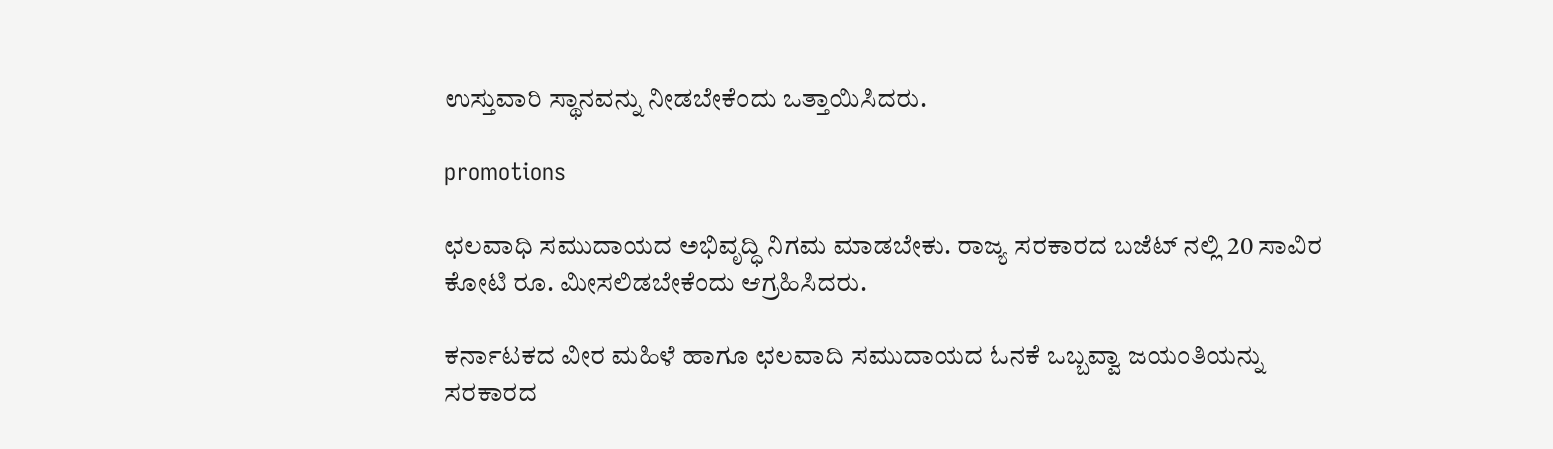ಉಸ್ತುವಾರಿ ಸ್ಥಾನವನ್ನು ನೀಡಬೇಕೆಂದು ಒತ್ತಾಯಿಸಿದರು.

promotions

ಛಲವಾಧಿ ಸಮುದಾಯದ ಅಭಿವೃದ್ಧಿ ನಿಗಮ‌ ಮಾಡಬೇಕು. ರಾಜ್ಯ ಸರಕಾರದ ಬಜೆಟ್ ನಲ್ಲಿ 20 ಸಾವಿರ ಕೋಟಿ‌ ರೂ. ಮೀಸಲಿಡಬೇಕೆಂದು ಆಗ್ರಹಿಸಿದರು.

ಕರ್ನಾಟಕದ ವೀರ ಮಹಿಳೆ ಹಾಗೂ ಛಲವಾದಿ ಸಮುದಾಯದ ಓನಕೆ ಒಬ್ಬವ್ವಾ ಜಯಂತಿಯನ್ನು ಸರಕಾರದ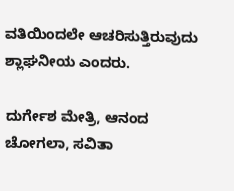ವತಿಯಿಂದಲೇ ಆಚರಿಸುತ್ತಿರುವುದು ಶ್ಲಾಘನೀಯ ಎಂದರು.

ದುರ್ಗೇಶ ಮೇತ್ರಿ, ಆನಂದ ಚೋಗಲಾ, ಸವಿತಾ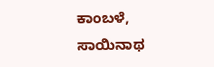ಕಾಂಬಳೆ, ಸಾಯಿನಾಥ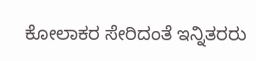ಕೋಲಾಕರ ಸೇರಿದಂತೆ ಇನ್ನಿತರರು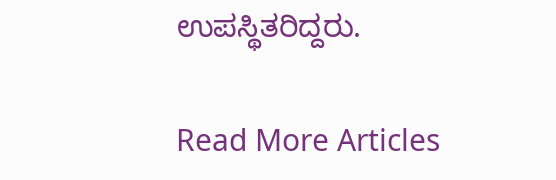ಉಪಸ್ಥಿತರಿದ್ದರು.

Read More Articles